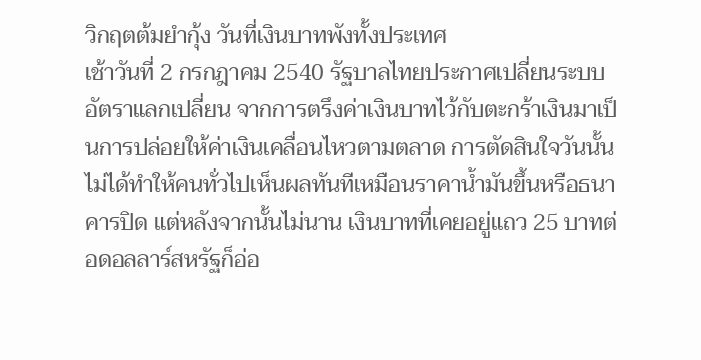วิกฤตต้มยำกุ้ง วันที่เงินบาทพังทั้งประเทศ
เช้าวันที่ 2 กรกฎาคม 2540 รัฐบาลไทยประกาศเปลี่ยนระบบอัตราแลกเปลี่ยน จากการตรึงค่าเงินบาทไว้กับตะกร้าเงินมาเป็นการปล่อยให้ค่าเงินเคลื่อนไหวตามตลาด การตัดสินใจวันนั้นไม่ได้ทำให้คนทั่วไปเห็นผลทันทีเหมือนราคาน้ำมันขึ้นหรือธนาคารปิด แต่หลังจากนั้นไม่นาน เงินบาทที่เคยอยู่แถว 25 บาทต่อดอลลาร์สหรัฐก็อ่อ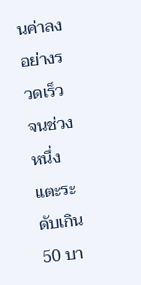นค่าลงอย่างรวดเร็ว จนช่วงหนึ่งแตะระดับเกิน 50 บา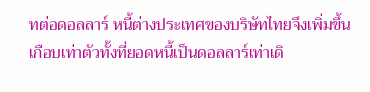ทต่อดอลลาร์ หนี้ต่างประเทศของบริษัทไทยจึงเพิ่มขึ้นเกือบเท่าตัวทั้งที่ยอดหนี้เป็นดอลลาร์เท่าเดิ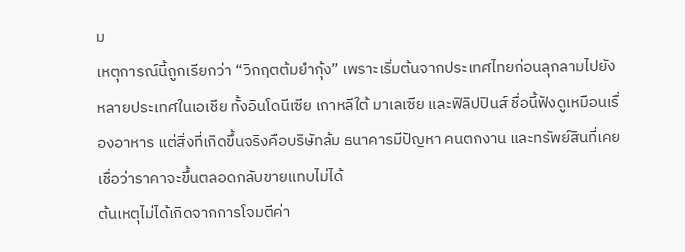ม
เหตุการณ์นี้ถูกเรียกว่า “วิกฤตต้มยำกุ้ง” เพราะเริ่มต้นจากประเทศไทยก่อนลุกลามไปยังหลายประเทศในเอเชีย ทั้งอินโดนีเซีย เกาหลีใต้ มาเลเซีย และฟิลิปปินส์ ชื่อนี้ฟังดูเหมือนเรื่องอาหาร แต่สิ่งที่เกิดขึ้นจริงคือบริษัทล้ม ธนาคารมีปัญหา คนตกงาน และทรัพย์สินที่เคยเชื่อว่าราคาจะขึ้นตลอดกลับขายแทบไม่ได้
ต้นเหตุไม่ได้เกิดจากการโจมตีค่า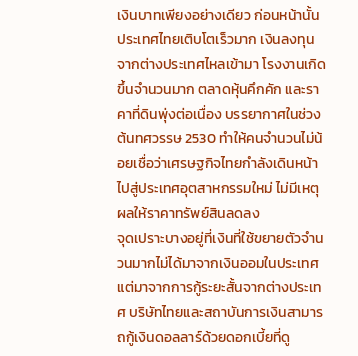เงินบาทเพียงอย่างเดียว ก่อนหน้านั้นประเทศไทยเติบโตเร็วมาก เงินลงทุนจากต่างประเทศไหลเข้ามา โรงงานเกิดขึ้นจำนวนมาก ตลาดหุ้นคึกคัก และราคาที่ดินพุ่งต่อเนื่อง บรรยากาศในช่วงต้นทศวรรษ 2530 ทำให้คนจำนวนไม่น้อยเชื่อว่าเศรษฐกิจไทยกำลังเดินหน้าไปสู่ประเทศอุตสาหกรรมใหม่ ไม่มีเหตุผลให้ราคาทรัพย์สินลดลง
จุดเปราะบางอยู่ที่เงินที่ใช้ขยายตัวจำนวนมากไม่ได้มาจากเงินออมในประเทศ แต่มาจากการกู้ระยะสั้นจากต่างประเทศ บริษัทไทยและสถาบันการเงินสามารถกู้เงินดอลลาร์ด้วยดอกเบี้ยที่ดู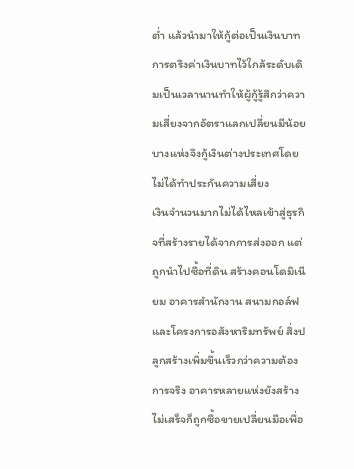ต่ำ แล้วนำมาให้กู้ต่อเป็นเงินบาท การตรึงค่าเงินบาทไว้ใกล้ระดับเดิมเป็นเวลานานทำให้ผู้กู้รู้สึกว่าความเสี่ยงจากอัตราแลกเปลี่ยนมีน้อย บางแห่งจึงกู้เงินต่างประเทศโดยไม่ได้ทำประกันความเสี่ยง
เงินจำนวนมากไม่ได้ไหลเข้าสู่ธุรกิจที่สร้างรายได้จากการส่งออก แต่ถูกนำไปซื้อที่ดิน สร้างคอนโดมิเนียม อาคารสำนักงาน สนามกอล์ฟ และโครงการอสังหาริมทรัพย์ สิ่งปลูกสร้างเพิ่มขึ้นเร็วกว่าความต้องการจริง อาคารหลายแห่งยังสร้างไม่เสร็จก็ถูกซื้อขายเปลี่ยนมือเพื่อ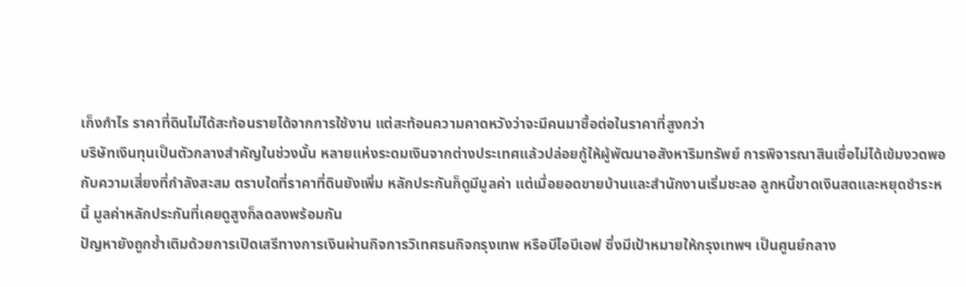เก็งกำไร ราคาที่ดินไม่ได้สะท้อนรายได้จากการใช้งาน แต่สะท้อนความคาดหวังว่าจะมีคนมาซื้อต่อในราคาที่สูงกว่า
บริษัทเงินทุนเป็นตัวกลางสำคัญในช่วงนั้น หลายแห่งระดมเงินจากต่างประเทศแล้วปล่อยกู้ให้ผู้พัฒนาอสังหาริมทรัพย์ การพิจารณาสินเชื่อไม่ได้เข้มงวดพอกับความเสี่ยงที่กำลังสะสม ตราบใดที่ราคาที่ดินยังเพิ่ม หลักประกันก็ดูมีมูลค่า แต่เมื่อยอดขายบ้านและสำนักงานเริ่มชะลอ ลูกหนี้ขาดเงินสดและหยุดชำระหนี้ มูลค่าหลักประกันที่เคยดูสูงก็ลดลงพร้อมกัน
ปัญหายังถูกซ้ำเติมด้วยการเปิดเสรีทางการเงินผ่านกิจการวิเทศธนกิจกรุงเทพ หรือบีไอบีเอฟ ซึ่งมีเป้าหมายให้กรุงเทพฯ เป็นศูนย์กลาง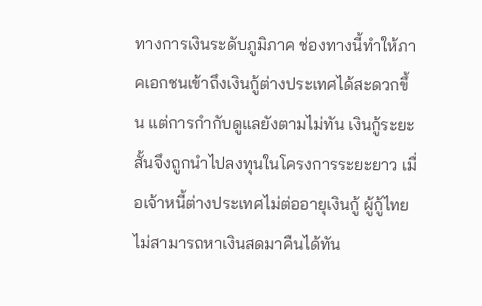ทางการเงินระดับภูมิภาค ช่องทางนี้ทำให้ภาคเอกชนเข้าถึงเงินกู้ต่างประเทศได้สะดวกขึ้น แต่การกำกับดูแลยังตามไม่ทัน เงินกู้ระยะสั้นจึงถูกนำไปลงทุนในโครงการระยะยาว เมื่อเจ้าหนี้ต่างประเทศไม่ต่ออายุเงินกู้ ผู้กู้ไทยไม่สามารถหาเงินสดมาคืนได้ทัน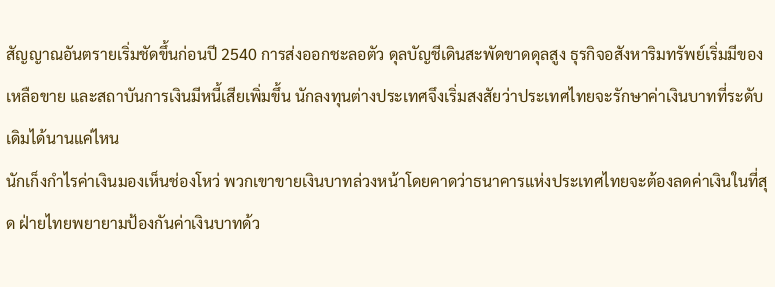สัญญาณอันตรายเริ่มชัดขึ้นก่อนปี 2540 การส่งออกชะลอตัว ดุลบัญชีเดินสะพัดขาดดุลสูง ธุรกิจอสังหาริมทรัพย์เริ่มมีของเหลือขาย และสถาบันการเงินมีหนี้เสียเพิ่มขึ้น นักลงทุนต่างประเทศจึงเริ่มสงสัยว่าประเทศไทยจะรักษาค่าเงินบาทที่ระดับเดิมได้นานแค่ไหน
นักเก็งกำไรค่าเงินมองเห็นช่องโหว่ พวกเขาขายเงินบาทล่วงหน้าโดยคาดว่าธนาคารแห่งประเทศไทยจะต้องลดค่าเงินในที่สุด ฝ่ายไทยพยายามป้องกันค่าเงินบาทด้ว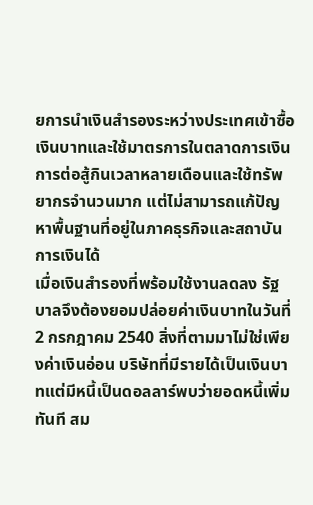ยการนำเงินสำรองระหว่างประเทศเข้าซื้อเงินบาทและใช้มาตรการในตลาดการเงิน การต่อสู้กินเวลาหลายเดือนและใช้ทรัพยากรจำนวนมาก แต่ไม่สามารถแก้ปัญหาพื้นฐานที่อยู่ในภาคธุรกิจและสถาบันการเงินได้
เมื่อเงินสำรองที่พร้อมใช้งานลดลง รัฐบาลจึงต้องยอมปล่อยค่าเงินบาทในวันที่ 2 กรกฎาคม 2540 สิ่งที่ตามมาไม่ใช่เพียงค่าเงินอ่อน บริษัทที่มีรายได้เป็นเงินบาทแต่มีหนี้เป็นดอลลาร์พบว่ายอดหนี้เพิ่มทันที สม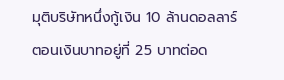มุติบริษัทหนึ่งกู้เงิน 10 ล้านดอลลาร์ ตอนเงินบาทอยู่ที่ 25 บาทต่อด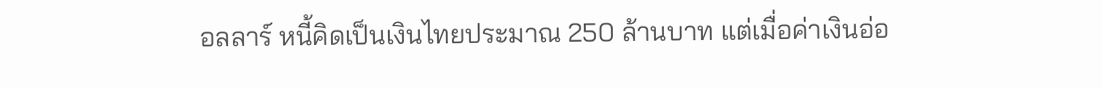อลลาร์ หนี้คิดเป็นเงินไทยประมาณ 250 ล้านบาท แต่เมื่อค่าเงินอ่อ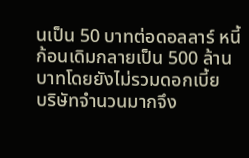นเป็น 50 บาทต่อดอลลาร์ หนี้ก้อนเดิมกลายเป็น 500 ล้านบาทโดยยังไม่รวมดอกเบี้ย
บริษัทจำนวนมากจึง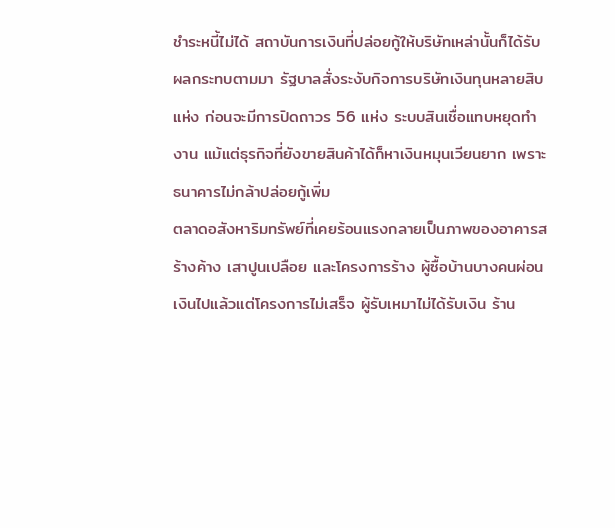ชำระหนี้ไม่ได้ สถาบันการเงินที่ปล่อยกู้ให้บริษัทเหล่านั้นก็ได้รับผลกระทบตามมา รัฐบาลสั่งระงับกิจการบริษัทเงินทุนหลายสิบแห่ง ก่อนจะมีการปิดถาวร 56 แห่ง ระบบสินเชื่อแทบหยุดทำงาน แม้แต่ธุรกิจที่ยังขายสินค้าได้ก็หาเงินหมุนเวียนยาก เพราะธนาคารไม่กล้าปล่อยกู้เพิ่ม
ตลาดอสังหาริมทรัพย์ที่เคยร้อนแรงกลายเป็นภาพของอาคารสร้างค้าง เสาปูนเปลือย และโครงการร้าง ผู้ซื้อบ้านบางคนผ่อนเงินไปแล้วแต่โครงการไม่เสร็จ ผู้รับเหมาไม่ได้รับเงิน ร้าน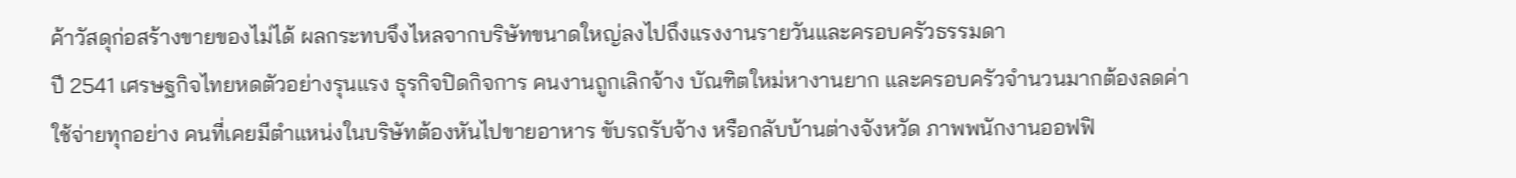ค้าวัสดุก่อสร้างขายของไม่ได้ ผลกระทบจึงไหลจากบริษัทขนาดใหญ่ลงไปถึงแรงงานรายวันและครอบครัวธรรมดา
ปี 2541 เศรษฐกิจไทยหดตัวอย่างรุนแรง ธุรกิจปิดกิจการ คนงานถูกเลิกจ้าง บัณฑิตใหม่หางานยาก และครอบครัวจำนวนมากต้องลดค่าใช้จ่ายทุกอย่าง คนที่เคยมีตำแหน่งในบริษัทต้องหันไปขายอาหาร ขับรถรับจ้าง หรือกลับบ้านต่างจังหวัด ภาพพนักงานออฟฟิ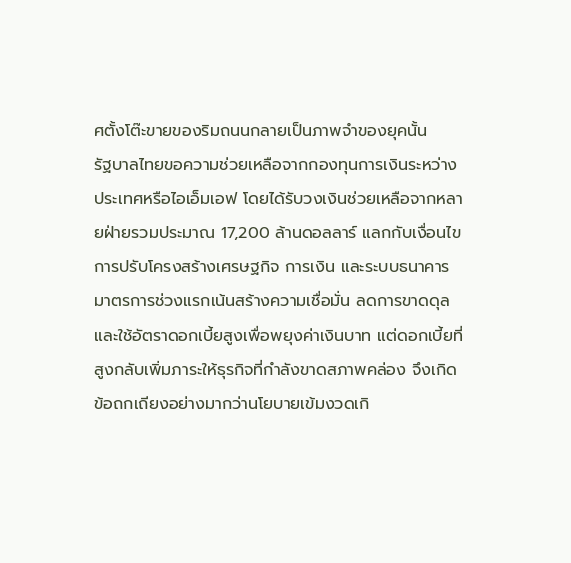ศตั้งโต๊ะขายของริมถนนกลายเป็นภาพจำของยุคนั้น
รัฐบาลไทยขอความช่วยเหลือจากกองทุนการเงินระหว่างประเทศหรือไอเอ็มเอฟ โดยได้รับวงเงินช่วยเหลือจากหลายฝ่ายรวมประมาณ 17,200 ล้านดอลลาร์ แลกกับเงื่อนไขการปรับโครงสร้างเศรษฐกิจ การเงิน และระบบธนาคาร มาตรการช่วงแรกเน้นสร้างความเชื่อมั่น ลดการขาดดุล และใช้อัตราดอกเบี้ยสูงเพื่อพยุงค่าเงินบาท แต่ดอกเบี้ยที่สูงกลับเพิ่มภาระให้ธุรกิจที่กำลังขาดสภาพคล่อง จึงเกิดข้อถกเถียงอย่างมากว่านโยบายเข้มงวดเกิ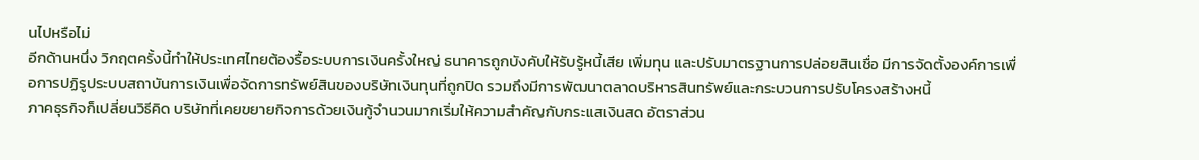นไปหรือไม่
อีกด้านหนึ่ง วิกฤตครั้งนี้ทำให้ประเทศไทยต้องรื้อระบบการเงินครั้งใหญ่ ธนาคารถูกบังคับให้รับรู้หนี้เสีย เพิ่มทุน และปรับมาตรฐานการปล่อยสินเชื่อ มีการจัดตั้งองค์การเพื่อการปฏิรูประบบสถาบันการเงินเพื่อจัดการทรัพย์สินของบริษัทเงินทุนที่ถูกปิด รวมถึงมีการพัฒนาตลาดบริหารสินทรัพย์และกระบวนการปรับโครงสร้างหนี้
ภาคธุรกิจก็เปลี่ยนวิธีคิด บริษัทที่เคยขยายกิจการด้วยเงินกู้จำนวนมากเริ่มให้ความสำคัญกับกระแสเงินสด อัตราส่วน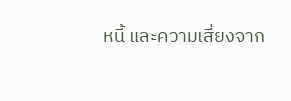หนี้ และความเสี่ยงจาก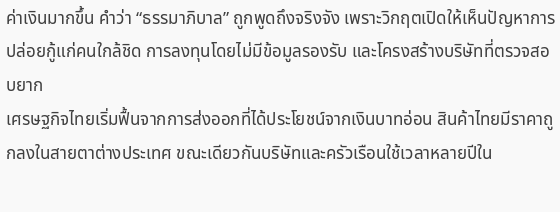ค่าเงินมากขึ้น คำว่า “ธรรมาภิบาล” ถูกพูดถึงจริงจัง เพราะวิกฤตเปิดให้เห็นปัญหาการปล่อยกู้แก่คนใกล้ชิด การลงทุนโดยไม่มีข้อมูลรองรับ และโครงสร้างบริษัทที่ตรวจสอบยาก
เศรษฐกิจไทยเริ่มฟื้นจากการส่งออกที่ได้ประโยชน์จากเงินบาทอ่อน สินค้าไทยมีราคาถูกลงในสายตาต่างประเทศ ขณะเดียวกันบริษัทและครัวเรือนใช้เวลาหลายปีใน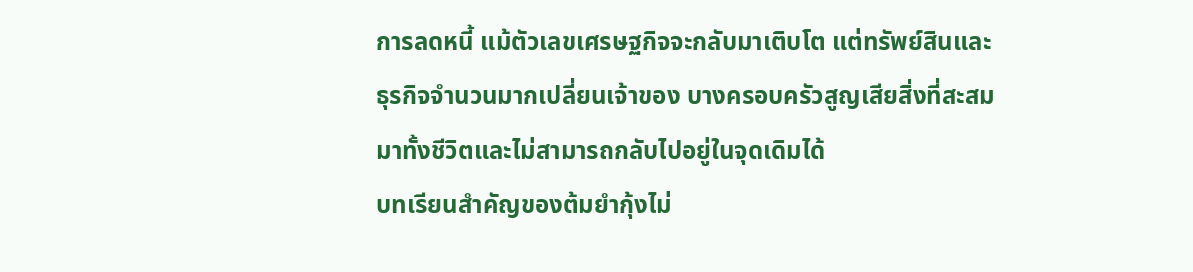การลดหนี้ แม้ตัวเลขเศรษฐกิจจะกลับมาเติบโต แต่ทรัพย์สินและธุรกิจจำนวนมากเปลี่ยนเจ้าของ บางครอบครัวสูญเสียสิ่งที่สะสมมาทั้งชีวิตและไม่สามารถกลับไปอยู่ในจุดเดิมได้
บทเรียนสำคัญของต้มยำกุ้งไม่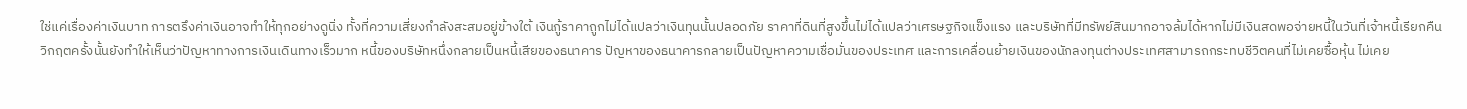ใช่แค่เรื่องค่าเงินบาท การตรึงค่าเงินอาจทำให้ทุกอย่างดูนิ่ง ทั้งที่ความเสี่ยงกำลังสะสมอยู่ข้างใต้ เงินกู้ราคาถูกไม่ได้แปลว่าเงินทุนนั้นปลอดภัย ราคาที่ดินที่สูงขึ้นไม่ได้แปลว่าเศรษฐกิจแข็งแรง และบริษัทที่มีทรัพย์สินมากอาจล้มได้หากไม่มีเงินสดพอจ่ายหนี้ในวันที่เจ้าหนี้เรียกคืน
วิกฤตครั้งนั้นยังทำให้เห็นว่าปัญหาทางการเงินเดินทางเร็วมาก หนี้ของบริษัทหนึ่งกลายเป็นหนี้เสียของธนาคาร ปัญหาของธนาคารกลายเป็นปัญหาความเชื่อมั่นของประเทศ และการเคลื่อนย้ายเงินของนักลงทุนต่างประเทศสามารถกระทบชีวิตคนที่ไม่เคยซื้อหุ้น ไม่เคย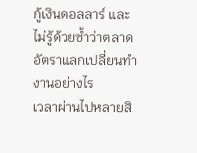กู้เงินดอลลาร์ และไม่รู้ด้วยซ้ำว่าตลาดอัตราแลกเปลี่ยนทำงานอย่างไร
เวลาผ่านไปหลายสิ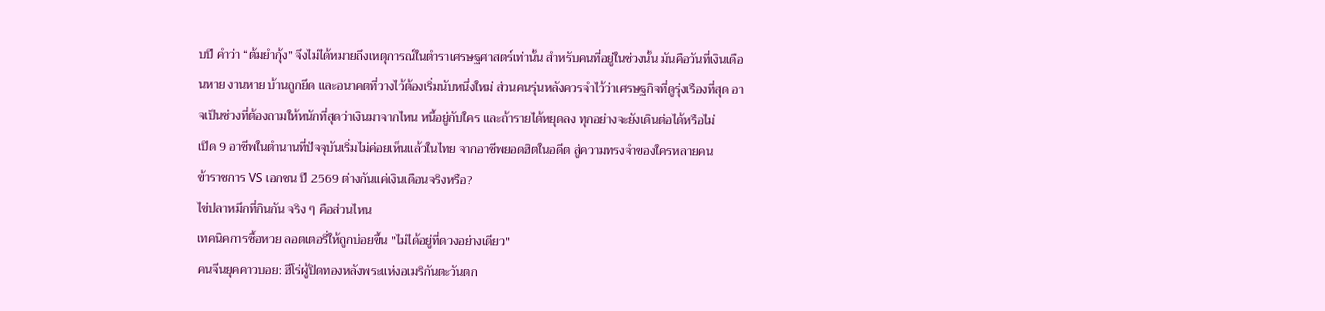บปี คำว่า “ต้มยำกุ้ง” จึงไม่ได้หมายถึงเหตุการณ์ในตำราเศรษฐศาสตร์เท่านั้น สำหรับคนที่อยู่ในช่วงนั้น มันคือวันที่เงินเดือนหาย งานหาย บ้านถูกยึด และอนาคตที่วางไว้ต้องเริ่มนับหนึ่งใหม่ ส่วนคนรุ่นหลังควรจำไว้ว่าเศรษฐกิจที่ดูรุ่งเรืองที่สุด อาจเป็นช่วงที่ต้องถามให้หนักที่สุดว่าเงินมาจากไหน หนี้อยู่กับใคร และถ้ารายได้หยุดลง ทุกอย่างจะยังเดินต่อได้หรือไม่
เปิด 9 อาชีพในตำนานที่ปัจจุบันเริ่มไม่ค่อยเห็นแล้วในไทย จากอาชีพยอดฮิตในอดีต สู่ความทรงจำของใครหลายคน
ข้าราชการ VS เอกชน ปี 2569 ต่างกันแค่เงินเดือนจริงหรือ?
ไข่ปลาหมึกที่กินกัน จริง ๆ คือส่วนไหน
เทคนิคการซื้อหวย ลอตเตอรี่ให้ถูกบ่อยขึ้น "ไม่ได้อยู่ที่ดวงอย่างเดียว"
คนจีนยุคคาวบอย: ฮีโร่ผู้ปิดทองหลังพระแห่งอเมริกันตะวันตก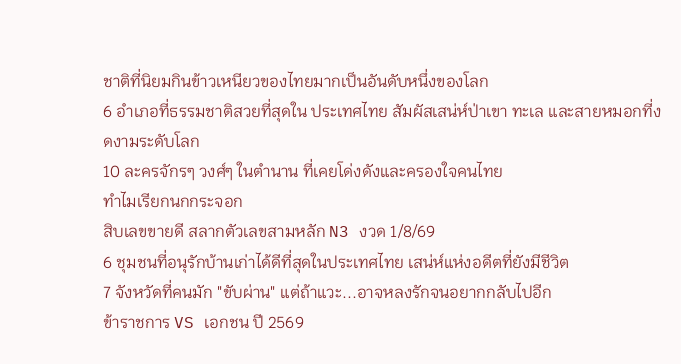ชาติที่นิยมกินข้าวเหนียวของไทยมากเป็นอันดับหนึ่งของโลก
6 อำเภอที่ธรรมชาติสวยที่สุดใน ประเทศไทย สัมผัสเสน่ห์ป่าเขา ทะเล และสายหมอกที่งดงามระดับโลก
10 ละครจักรๆ วงศ์ๆ ในตำนาน ที่เคยโด่งดังและครองใจคนไทย
ทำไมเรียกนกกระจอก
สิบเลขขายดี สลากตัวเลขสามหลัก N3 งวด 1/8/69
6 ชุมชนที่อนุรักบ้านเก่าได้ดีที่สุดในประเทศไทย เสน่ห์แห่งอดีตที่ยังมีชีวิต
7 จังหวัดที่คนมัก "ขับผ่าน" แต่ถ้าแวะ...อาจหลงรักจนอยากกลับไปอีก
ข้าราชการ VS เอกชน ปี 2569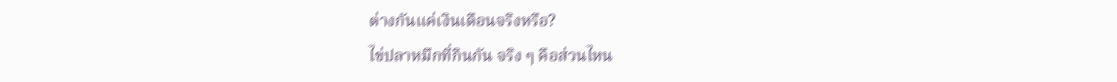ต่างกันแค่เงินเดือนจริงหรือ?
ไข่ปลาหมึกที่กินกัน จริง ๆ คือส่วนไหน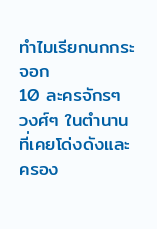ทำไมเรียกนกกระจอก
10 ละครจักรๆ วงศ์ๆ ในตำนาน ที่เคยโด่งดังและครอง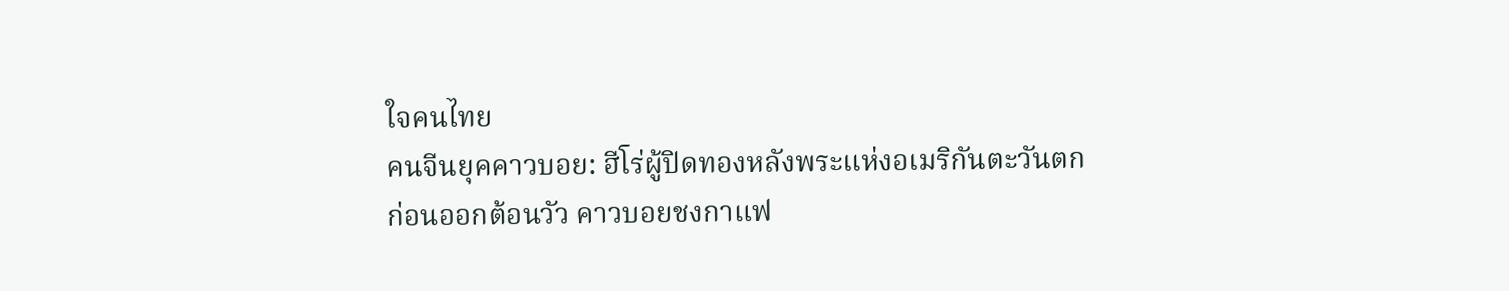ใจคนไทย
คนจีนยุคคาวบอย: ฮีโร่ผู้ปิดทองหลังพระแห่งอเมริกันตะวันตก
ก่อนออกต้อนวัว คาวบอยชงกาแฟ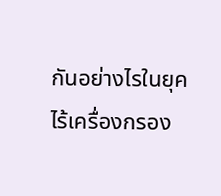กันอย่างไรในยุคไร้เครื่องกรอง